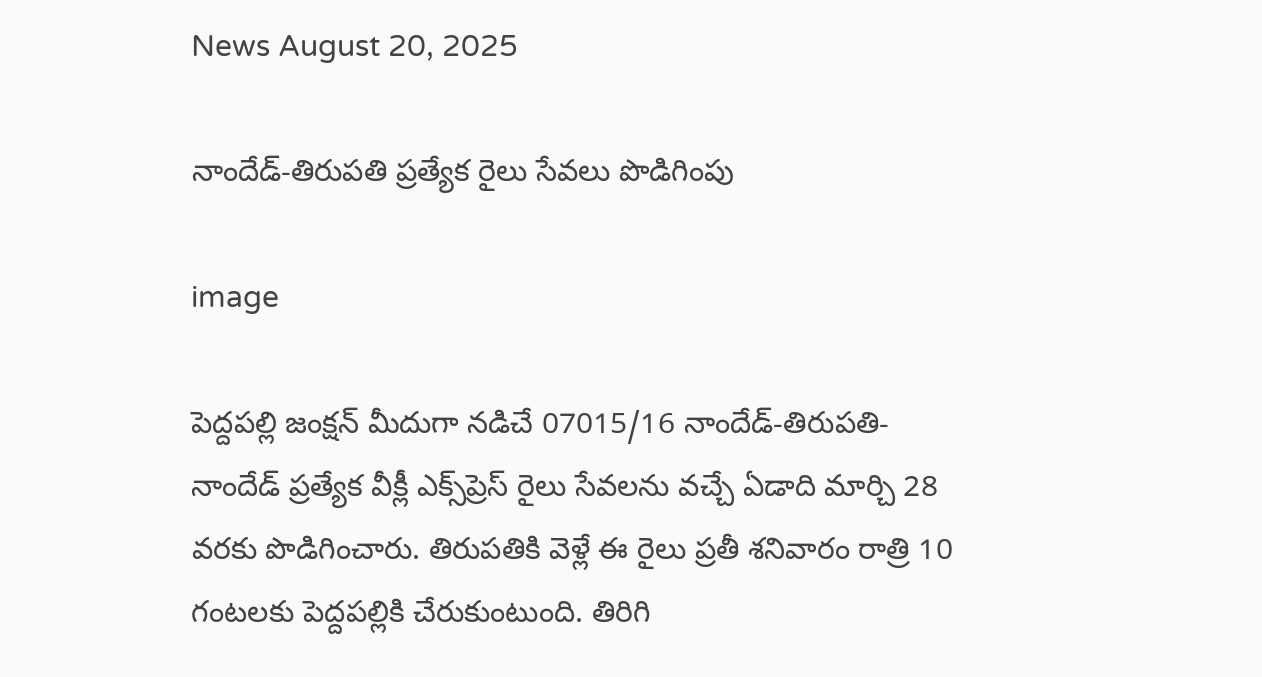News August 20, 2025

నాందేడ్-తిరుపతి ప్రత్యేక రైలు సేవలు పొడిగింపు

image

పెద్దపల్లి జంక్షన్ మీదుగా నడిచే 07015/16 నాందేడ్-తిరుపతి-నాందేడ్ ప్రత్యేక వీక్లీ ఎక్స్‌ప్రెస్ రైలు సేవలను వచ్చే ఏడాది మార్చి 28 వరకు పొడిగించారు. తిరుపతికి వెళ్లే ఈ రైలు ప్రతీ శనివారం రాత్రి 10 గంటలకు పెద్దపల్లికి చేరుకుంటుంది. తిరిగి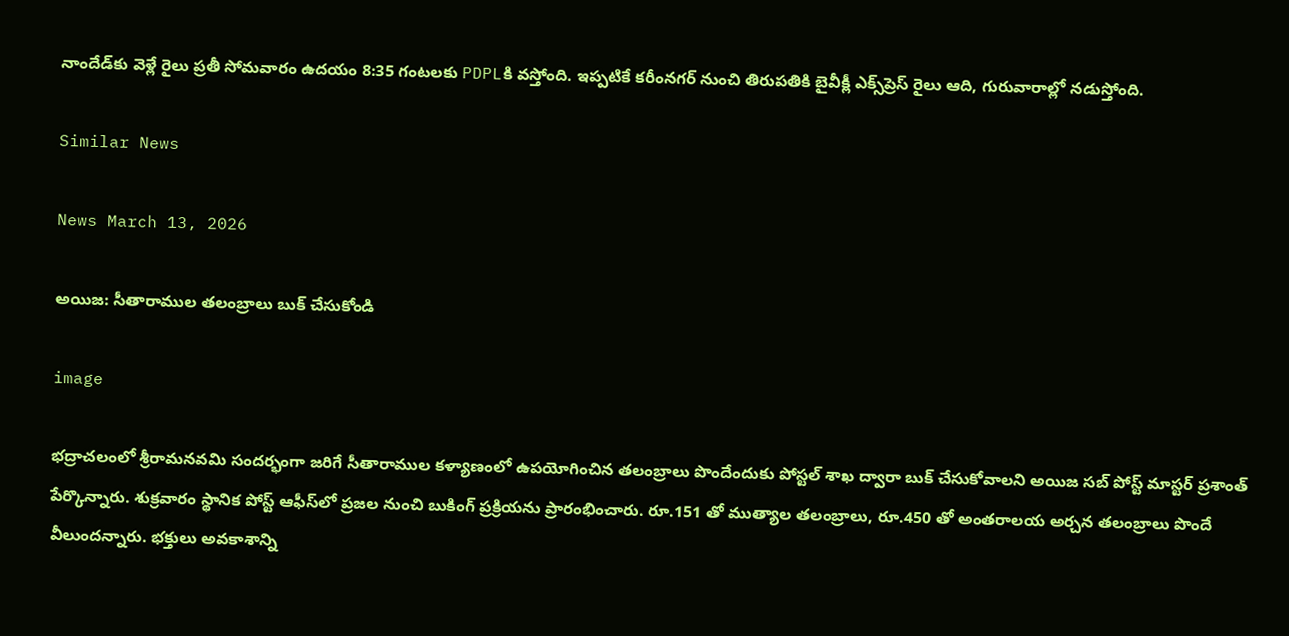నాందేడ్‌కు వెళ్లే రైలు ప్రతీ సోమవారం ఉదయం 8:35 గంటలకు PDPLకి వస్తోంది. ఇప్పటికే కరీంనగర్ నుంచి తిరుపతికి బైవీక్లీ ఎక్స్‌ప్రెస్ రైలు ఆది, గురువారాల్లో నడుస్తోంది.

Similar News

News March 13, 2026

అయిజ: సీతారాముల తలంబ్రాలు బుక్ చేసుకోండి

image

భద్రాచలంలో శ్రీరామనవమి సందర్భంగా జరిగే సీతారాముల కళ్యాణంలో ఉపయోగించిన తలంబ్రాలు పొందేందుకు పోస్టల్ శాఖ ద్వారా బుక్ చేసుకోవాలని అయిజ సబ్ పోస్ట్ మాస్టర్ ప్రశాంత్ పేర్కొన్నారు. శుక్రవారం స్థానిక పోస్ట్ ఆఫీస్‌లో ప్రజల నుంచి బుకింగ్ ప్రక్రియను ప్రారంభించారు. రూ.151 తో ముత్యాల తలంబ్రాలు, రూ.450 తో అంతరాలయ అర్చన తలంబ్రాలు పొందే వీలుందన్నారు. భక్తులు అవకాశాన్ని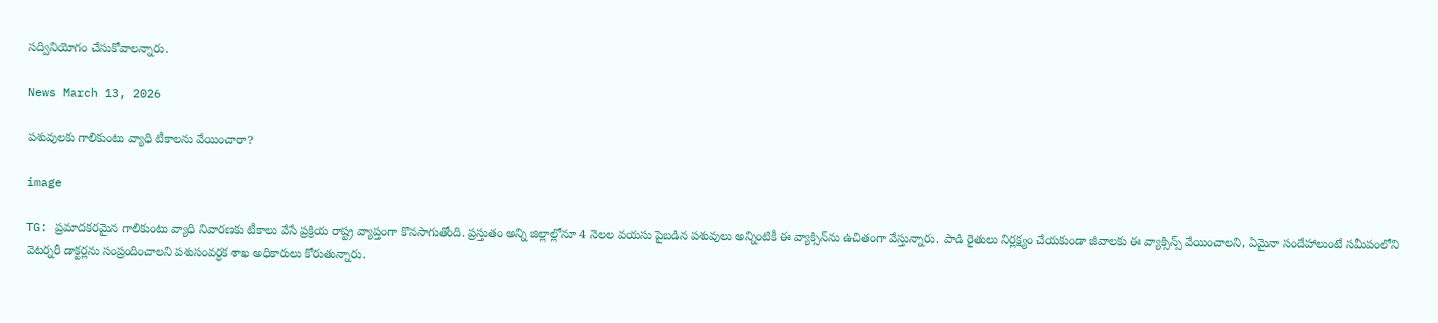సద్వినియోగం చేసుకోవాలన్నారు.

News March 13, 2026

పశువులకు గాలికుంటు వ్యాధి టీకాలను వేయించారా?

image

TG: ప్రమాదకరమైన గాలికుంటు వ్యాధి నివారణకు టీకాలు వేసే ప్రక్రియ రాష్ట్ర వ్యాప్తంగా కొనసాగుతోంది. ప్రస్తుతం అన్ని జిల్లాల్లోనూ 4 నెలల వయసు పైబడిన పశువులు అన్నింటికీ ఈ వ్యాక్సిన్‌ను ఉచితంగా వేస్తున్నారు. పాడి రైతులు నిర్లక్ష్యం చేయకుండా జీవాలకు ఈ వ్యాక్సిన్స్ వేయించాలని, ఏమైనా సందేహాలుంటే సమీపంలోని వెటర్నరీ డాక్టర్లను సంప్రందించాలని పశుసంవర్ధక శాఖ అధికారులు కోరుతున్నారు.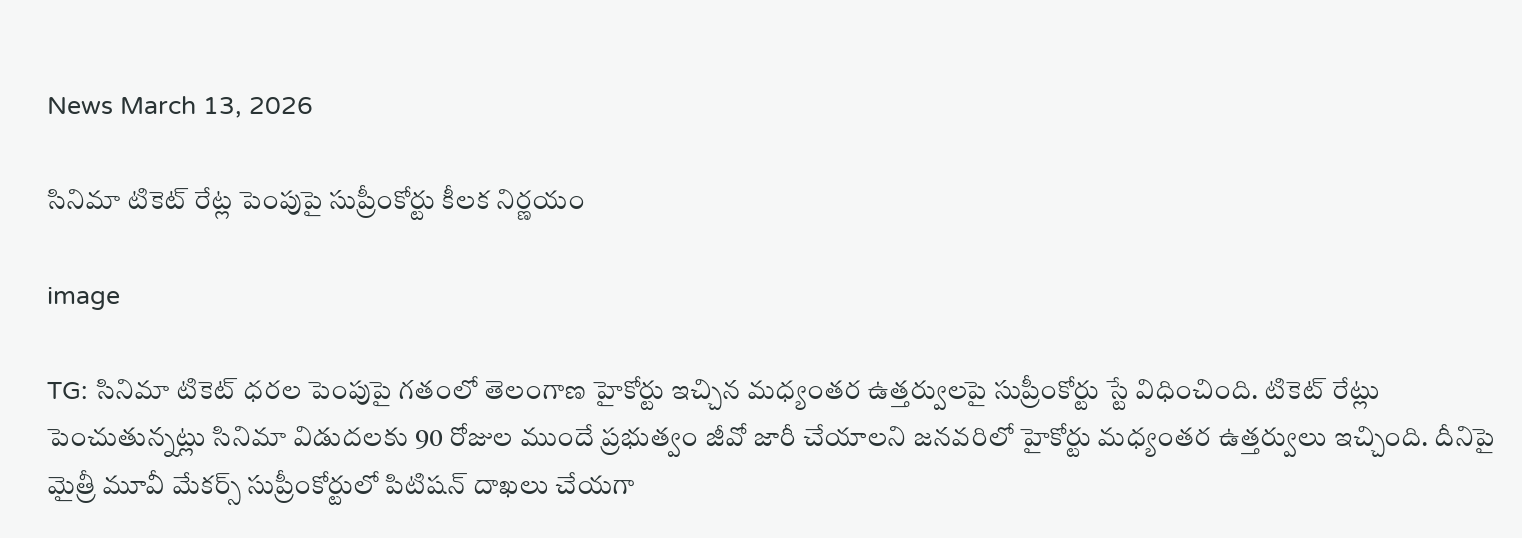News March 13, 2026

సినిమా టికెట్ రేట్ల పెంపుపై సుప్రీంకోర్టు కీలక నిర్ణయం

image

TG: సినిమా టికెట్ ధరల పెంపుపై గతంలో తెలంగాణ హైకోర్టు ఇచ్చిన మధ్యంతర ఉత్తర్వులపై సుప్రీంకోర్టు స్టే విధించింది. టికెట్ రేట్లు పెంచుతున్నట్లు సినిమా విడుదలకు 90 రోజుల ముందే ప్రభుత్వం జీవో జారీ చేయాలని జనవరిలో హైకోర్టు మధ్యంతర ఉత్తర్వులు ఇచ్చింది. దీనిపై మైత్రీ మూవీ మేకర్స్ సుప్రీంకోర్టులో పిటిషన్ దాఖలు చేయగా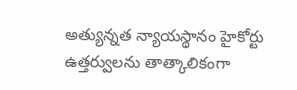అత్యున్నత న్యాయస్థానం హైకోర్టు ఉత్తర్వులను తాత్కాలికంగా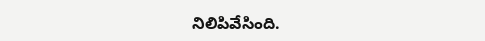నిలిపివేసింది.